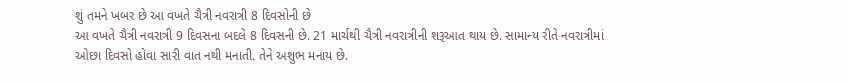શું તમને ખબર છે આ વખતે ચૈત્રી નવરાત્રી 8 દિવસોની છે
આ વખતે ચૈત્રી નવરાત્રી 9 દિવસના બદલે 8 દિવસની છે. 21 માર્ચથી ચૈત્રી નવરાત્રીની શરૂઆત થાય છે. સામાન્ય રીતે નવરાત્રીમાં ઓછા દિવસો હોવા સારી વાત નથી મનાતી. તેને અશુભ મનાય છે.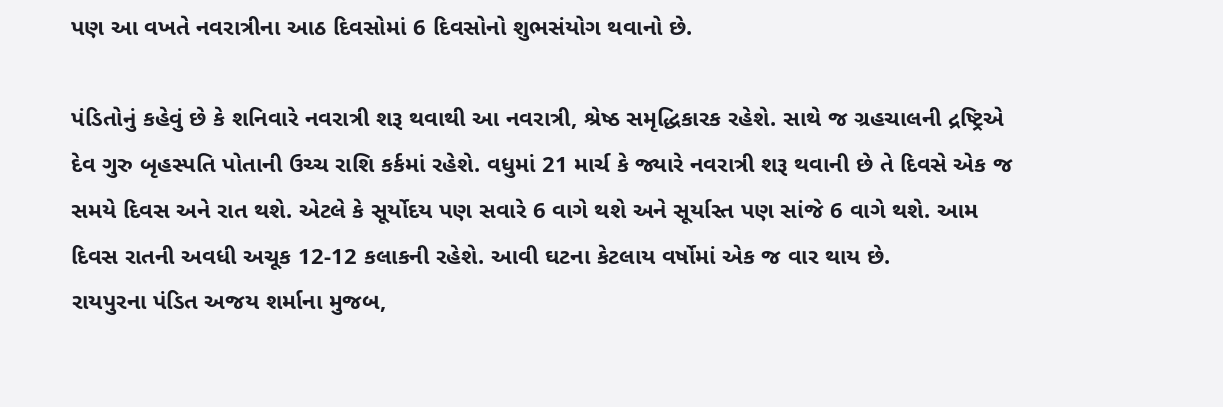પણ આ વખતે નવરાત્રીના આઠ દિવસોમાં 6 દિવસોનો શુભસંયોગ થવાનો છે.

પંડિતોનું કહેવું છે કે શનિવારે નવરાત્રી શરૂ થવાથી આ નવરાત્રી, શ્રેષ્ઠ સમૃદ્ધિકારક રહેશે. સાથે જ ગ્રહચાલની દ્રષ્ટ્રિએ દેવ ગુરુ બૃહસ્પતિ પોતાની ઉચ્ચ રાશિ કર્કમાં રહેશે. વધુમાં 21 માર્ચ કે જ્યારે નવરાત્રી શરૂ થવાની છે તે દિવસે એક જ સમયે દિવસ અને રાત થશે. એટલે કે સૂર્યોદય પણ સવારે 6 વાગે થશે અને સૂર્યાસ્ત પણ સાંજે 6 વાગે થશે. આમ દિવસ રાતની અવધી અચૂક 12-12 કલાકની રહેશે. આવી ઘટના કેટલાય વર્ષોમાં એક જ વાર થાય છે.
રાયપુરના પંડિત અજય શર્માના મુજબ,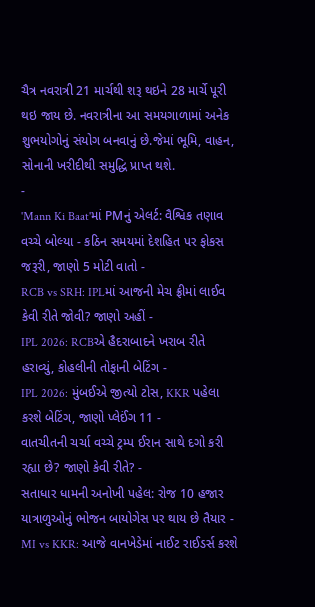ચૈત્ર નવરાત્રી 21 માર્ચથી શરૂ થઇને 28 માર્ચે પૂરી થઇ જાય છે. નવરાત્રીના આ સમયગાળામાં અનેક શુભયોગોનું સંયોગ બનવાનું છે.જેમાં ભૂમિ, વાહન, સોનાની ખરીદીથી સમુદ્ધિ પ્રાપ્ત થશે.
-
'Mann Ki Baat'માં PMનું એલર્ટ: વૈશ્વિક તણાવ વચ્ચે બોલ્યા - કઠિન સમયમાં દેશહિત પર ફોકસ જરૂરી, જાણો 5 મોટી વાતો -
RCB vs SRH: IPLમાં આજની મેચ ફ્રીમાં લાઈવ કેવી રીતે જોવી? જાણો અહીં -
IPL 2026: RCBએ હૈદરાબાદને ખરાબ રીતે હરાવ્યું, કોહલીની તોફાની બેટિંગ -
IPL 2026: મુંબઈએ જીત્યો ટોસ, KKR પહેલા કરશે બેટિંગ, જાણો પ્લેઈંગ 11 -
વાતચીતની ચર્ચા વચ્ચે ટ્રમ્પ ઈરાન સાથે દગો કરી રહ્યા છે? જાણો કેવી રીતે? -
સતાધાર ધામની અનોખી પહેલ: રોજ 10 હજાર યાત્રાળુઓનું ભોજન બાયોગેસ પર થાય છે તૈયાર -
MI vs KKR: આજે વાનખેડેમાં નાઈટ રાઈડર્સ કરશે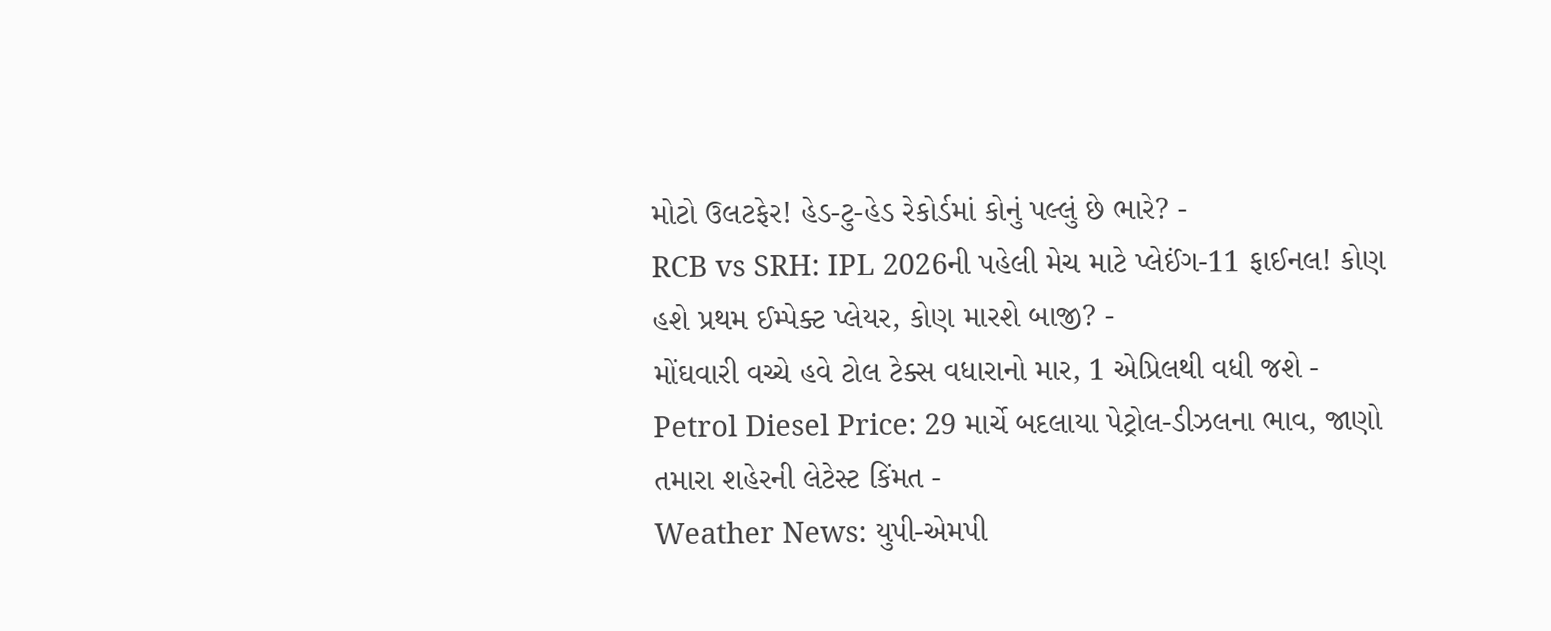મોટો ઉલટફેર! હેડ-ટુ-હેડ રેકોર્ડમાં કોનું પલ્લું છે ભારે? -
RCB vs SRH: IPL 2026ની પહેલી મેચ માટે પ્લેઈંગ-11 ફાઈનલ! કોણ હશે પ્રથમ ઈમ્પેક્ટ પ્લેયર, કોણ મારશે બાજી? -
મોંઘવારી વચ્ચે હવે ટોલ ટેક્સ વધારાનો માર, 1 એપ્રિલથી વધી જશે -
Petrol Diesel Price: 29 માર્ચે બદલાયા પેટ્રોલ-ડીઝલના ભાવ, જાણો તમારા શહેરની લેટેસ્ટ કિંમત -
Weather News: યુપી-એમપી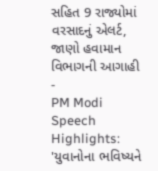સહિત 9 રાજ્યોમાં વરસાદનું એલર્ટ, જાણો હવામાન વિભાગની આગાહી -
PM Modi Speech Highlights: 'યુવાનોના ભવિષ્યને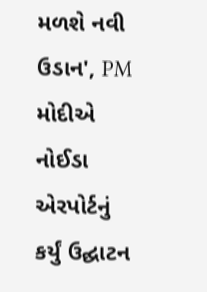મળશે નવી ઉડાન', PM મોદીએ નોઈડા એરપોર્ટનું કર્યું ઉદ્ઘાટન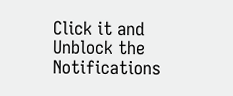Click it and Unblock the Notifications